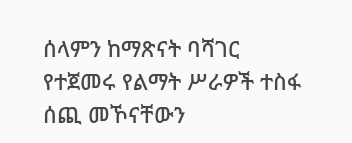ሰላምን ከማጽናት ባሻገር የተጀመሩ የልማት ሥራዎች ተስፋ ሰጪ መኾናቸውን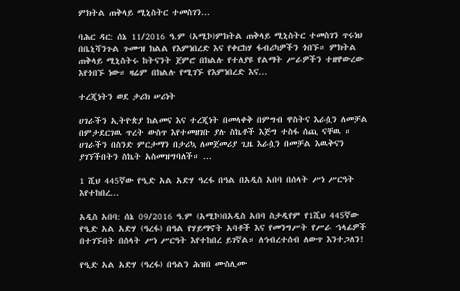ምክትል ጠቅላይ ሚኒስትር ተመስገን...

ባሕር ዳር: ሰኔ 11/2016 ዓ.ም (አሚኮ)ምክትል ጠቅላይ ሚኒስትር ተመስገን ጥሩነህ በቤኒሻንጉል ጉሙዝ ክልል የእምነበረድ እና የቀርከሃ ፋብሪካዎችን ጎበኙ። ምክትል ጠቅላይ ሚኒስትሩ ከትናንት ጀምሮ በክልሉ የተለያዩ የልማት ሥራዎችን ተዘዋውረው እየጎበኙ ነው። ዛሬም በክልሉ የሚገኙ የእምነበረድ እና...

ተረጂነትን ወደ ታሪክ ሠሪነት

ሀገራችን ኢትዮጵያ ከልመና እና ተረጂነት በመላቀቅ በምግብ ዋስትና እራሷን ለመቻል በምታደርገዉ ጥረት ውስጥ እየተመዘገቡ ያሉ ስኬቶች እጅግ ተስፋ ሰጪ ናቸዉ ። ሀገራችን በስንድ ምርታማን በታሪኳ ለመጀመሪያ ጊዜ እራሷን በመቻል እዉቅናን ያገኘችበትን ስኬት አስመዝግባለች። ...

1 ሺህ 445ኛው የዒድ አል አድሃ ዓረፋ በዓል በአዲስ አበባ በሰላት ሥነ ሥርዓት እየተከበረ...

አዲስ አበባ: ሰኔ 09/2016 ዓ.ም (አሚኮ)በአዲስ አበባ ስታዲየም የ1ሺህ 445ኛው የዒድ አል አድሃ (ዓረፋ) በዓል የሃይማኖት አባቶች እና የመንግሥት የሥራ ኀላፊዎች በተገኙበት በሰላት ሥነ ሥርዓት እየተከበረ ይገኛል። ለኅብረተሰብ ለውጥ እንተጋለን!

የዒድ አል አድሃ (ዓረፋ) በዓልን ሕዝበ ሙስሊሙ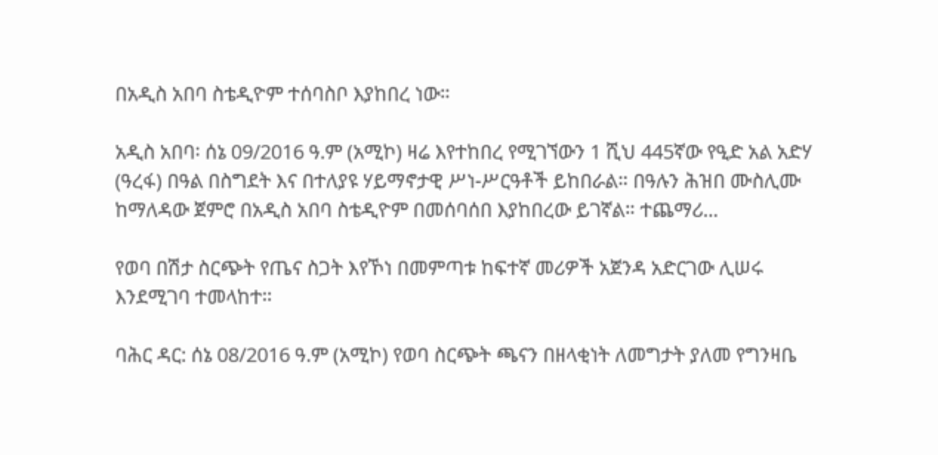በአዲስ አበባ ስቴዲዮም ተሰባስቦ እያከበረ ነው።

አዲስ አበባ፡ ሰኔ 09/2016 ዓ.ም (አሚኮ) ዛሬ እየተከበረ የሚገኘውን 1 ሺህ 445ኛው የዒድ አል አድሃ (ዓረፋ) በዓል በስግደት እና በተለያዩ ሃይማኖታዊ ሥነ-ሥርዓቶች ይከበራል። በዓሉን ሕዝበ ሙስሊሙ ከማለዳው ጀምሮ በአዲስ አበባ ስቴዲዮም በመሰባሰበ እያከበረው ይገኛል። ተጨማሪ...

የወባ በሽታ ስርጭት የጤና ስጋት እየኾነ በመምጣቱ ከፍተኛ መሪዎች አጀንዳ አድርገው ሊሠሩ እንደሚገባ ተመላከተ።

ባሕር ዳር: ሰኔ 08/2016 ዓ.ም (አሚኮ) የወባ ስርጭት ጫናን በዘላቂነት ለመግታት ያለመ የግንዛቤ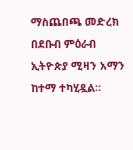ማስጨበጫ መድረክ በደቡብ ምዕራብ ኢትዮጵያ ሚዛን አማን ከተማ ተካሂዷል።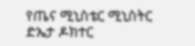የጤና ሚኒስቴር ሚኒስትር ድኤታ ዶክተር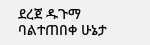ደረጀ ዱጉማ ባልተጠበቀ ሁኔታ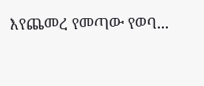እየጨመረ የመጣው የወባ...